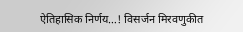ऐतिहासिक निर्णय…! विसर्जन मिरवणुकीत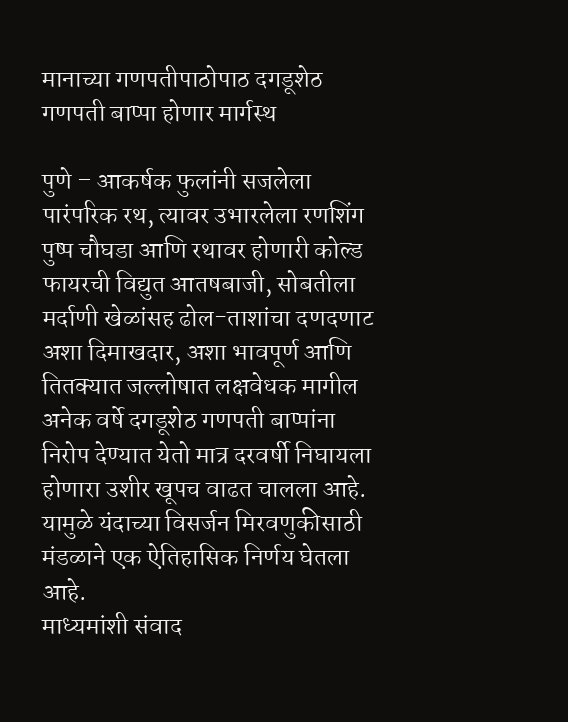मानाच्या गणपतीपाठोपाठ दगडूशेठ गणपती बाप्पा होणार मार्गस्थ

पुणे – आकर्षक फुलांनी सजलेला पारंपरिक रथ, त्यावर उभारलेला रणशिंग पुष्प चौघडा आणि रथावर होणारी कोल्ड फायरची विद्युत आतषबाजी, सोबतीला मर्दाणी खेळांसह ढोल-ताशांचा दणदणाट अशा दिमाखदार, अशा भावपूर्ण आणि तितक्यात जल्लोषात लक्षवेधक मागील अनेक वर्षे दगडूशेठ गणपती बाप्पांना निरोप देण्यात येतो मात्र दरवर्षी निघायला होणारा उशीर खूपच वाढत चालला आहे. यामुळे यंदाच्या विसर्जन मिरवणुकीसाठी मंडळाने एक ऐतिहासिक निर्णय घेतला आहे.
माध्यमांशी संवाद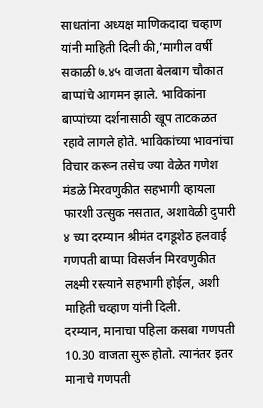साधतांना अध्यक्ष माणिकदादा चव्हाण यांनी माहिती दिली की,’मागील वर्षी सकाळी ७.४५ वाजता बेलबाग चौकात बाप्पांचे आगमन झाले. भाविकांना बाप्पांच्या दर्शनासाठी खूप ताटकळत रहावे लागले होते. भाविकांच्या भावनांचा विचार करून तसेच ज्या वेळेत गणेश मंडळे मिरवणुकीत सहभागी व्हायला फारशी उत्सुक नसतात, अशावेळी दुपारी ४ च्या दरम्यान श्रीमंत दगडूशेठ हलवाई गणपती बाप्पा विसर्जन मिरवणुकीत लक्ष्मी रस्त्याने सहभागी होईल, अशी माहिती चव्हाण यांनी दिली.
दरम्यान, मानाचा पहिला कसबा गणपती 10.30 वाजता सुरू होतो. त्यानंतर इतर मानाचे गणपती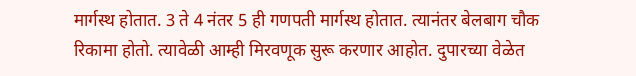मार्गस्थ होतात. 3 ते 4 नंतर 5 ही गणपती मार्गस्थ होतात. त्यानंतर बेलबाग चौक रिकामा होतो. त्यावेळी आम्ही मिरवणूक सुरू करणार आहोत. दुपारच्या वेळेत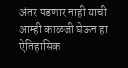अंतर पडणार नाही याची आम्ही काळजी घेऊन हा ऐतिहासिक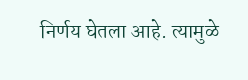निर्णय घेतला आहे. त्यामुळे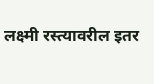लक्ष्मी रस्त्यावरील इतर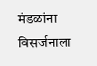मंडळांना विसर्जनाला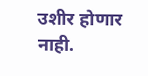उशीर होणार नाही.